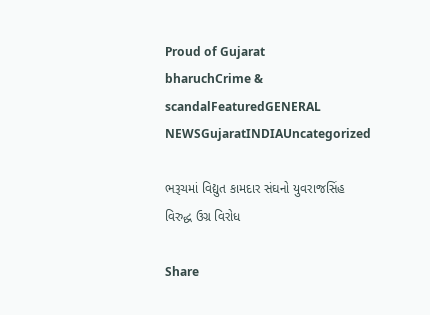Proud of Gujarat
bharuchCrime & scandalFeaturedGENERAL NEWSGujaratINDIAUncategorized

ભરૂચમાં વિદ્યુત કામદાર સંઘનો યુવરાજસિંહ વિરુદ્ધ ઉગ્ર વિરોધ

Share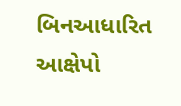બિનઆધારિત આક્ષેપો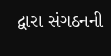દ્વારા સંગઠનની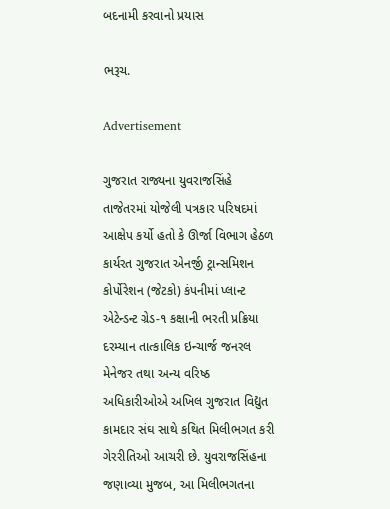બદનામી કરવાનો પ્રયાસ

ભરૂચ.

Advertisement

ગુજરાત રાજ્યના યુવરાજસિંહે તાજેતરમાં યોજેલી પત્રકાર પરિષદમાં આક્ષેપ કર્યો હતો કે ઊર્જા વિભાગ હેઠળ કાર્યરત ગુજરાત એનર્જી ટ્રાન્સમિશન કોર્પોરેશન (જેટકો) કંપનીમાં પ્લાન્ટ એટેન્ડન્ટ ગ્રેડ-૧ કક્ષાની ભરતી પ્રક્રિયા દરમ્યાન તાત્કાલિક ઇન્ચાર્જ જનરલ મેનેજર તથા અન્ય વરિષ્ઠ અધિકારીઓએ અખિલ ગુજરાત વિદ્યુત કામદાર સંઘ સાથે કથિત મિલીભગત કરી ગેરરીતિઓ આચરી છે. યુવરાજસિંહના જણાવ્યા મુજબ, આ મિલીભગતના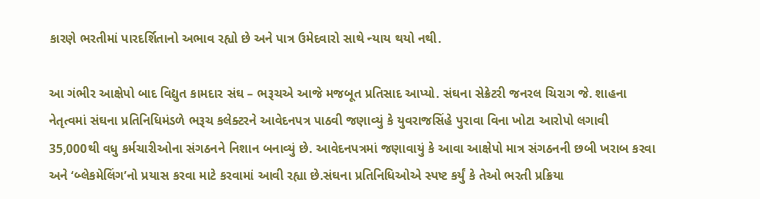કારણે ભરતીમાં પારદર્શિતાનો અભાવ રહ્યો છે અને પાત્ર ઉમેદવારો સાથે ન્યાય થયો નથી.

આ ગંભીર આક્ષેપો બાદ વિદ્યુત કામદાર સંઘ – ભરૂચએ આજે મજબૂત પ્રતિસાદ આપ્યો. સંઘના સેક્રેટરી જનરલ ચિરાગ જે. શાહના નેતૃત્વમાં સંઘના પ્રતિનિધિમંડળે ભરૂચ કલેક્ટરને આવેદનપત્ર પાઠવી જણાવ્યું કે યુવરાજસિંહે પુરાવા વિના ખોટા આરોપો લગાવી 35,000થી વધુ કર્મચારીઓના સંગઠનને નિશાન બનાવ્યું છે. આવેદનપત્રમાં જણાવાયું કે આવા આક્ષેપો માત્ર સંગઠનની છબી ખરાબ કરવા અને ‘બ્લેકમેલિંગ’નો પ્રયાસ કરવા માટે કરવામાં આવી રહ્યા છે.સંઘના પ્રતિનિધિઓએ સ્પષ્ટ કર્યું કે તેઓ ભરતી પ્રક્રિયા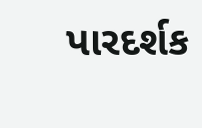પારદર્શક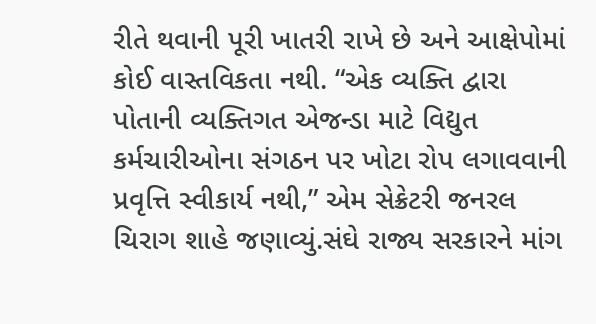રીતે થવાની પૂરી ખાતરી રાખે છે અને આક્ષેપોમાં કોઈ વાસ્તવિકતા નથી. “એક વ્યક્તિ દ્વારા પોતાની વ્યક્તિગત એજન્ડા માટે વિદ્યુત કર્મચારીઓના સંગઠન પર ખોટા રોપ લગાવવાની પ્રવૃત્તિ સ્વીકાર્ય નથી,” એમ સેક્રેટરી જનરલ ચિરાગ શાહે જણાવ્યું.સંઘે રાજ્ય સરકારને માંગ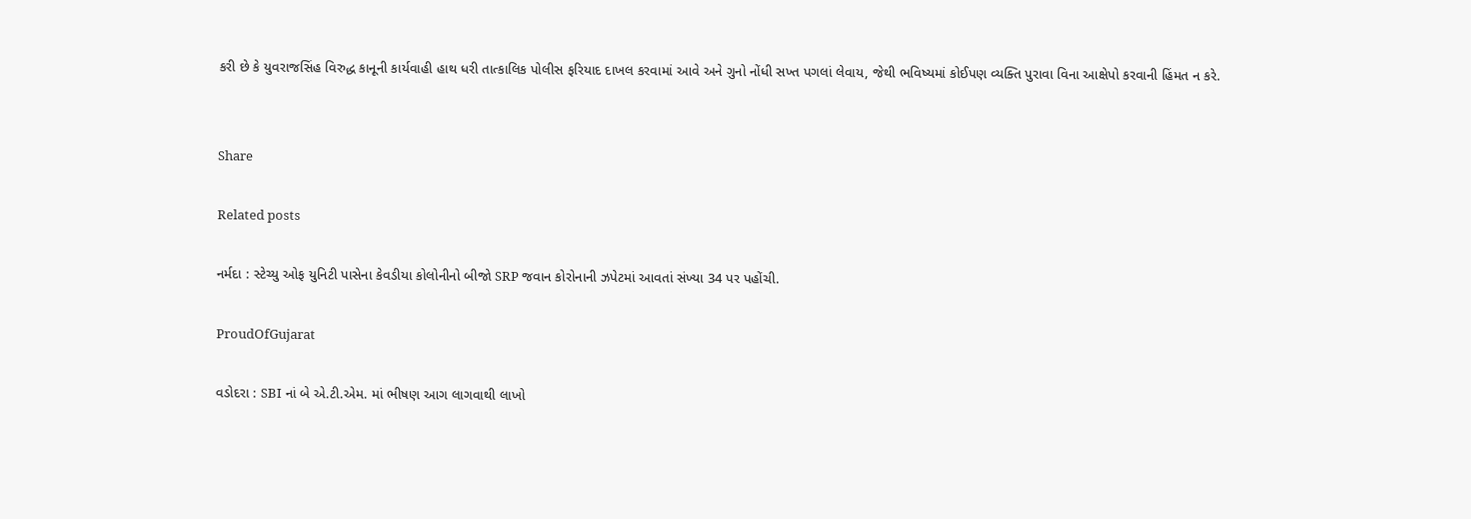કરી છે કે યુવરાજસિંહ વિરુદ્ધ કાનૂની કાર્યવાહી હાથ ધરી તાત્કાલિક પોલીસ ફરિયાદ દાખલ કરવામાં આવે અને ગુનો નોંધી સખ્ત પગલાં લેવાય, જેથી ભવિષ્યમાં કોઈપણ વ્યક્તિ પુરાવા વિના આક્ષેપો કરવાની હિંમત ન કરે.


Share

Related posts

નર્મદા : સ્ટેચ્યુ ઓફ યુનિટી પાસેના કેવડીયા કોલોનીનો બીજો SRP જવાન કોરોનાની ઝપેટમાં આવતાં સંખ્યા 34 પર પહોંચી.

ProudOfGujarat

વડોદરા : SBI નાં બે એ.ટી.એમ. માં ભીષણ આગ લાગવાથી લાખો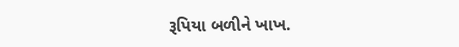રૂપિયા બળીને ખાખ.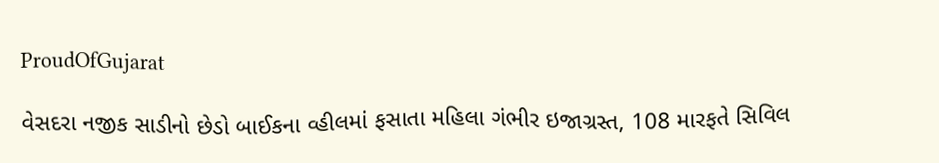ProudOfGujarat

વેસદરા નજીક સાડીનો છેડો બાઈકના વ્હીલમાં ફસાતા મહિલા ગંભીર ઇજાગ્રસ્ત, 108 મારફતે સિવિલ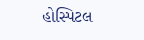હોસ્પિટલ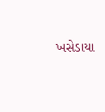ખસેડાયા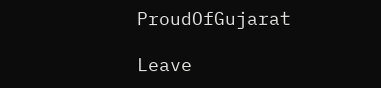ProudOfGujarat

Leave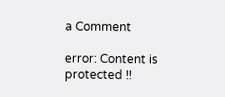a Comment

error: Content is protected !!